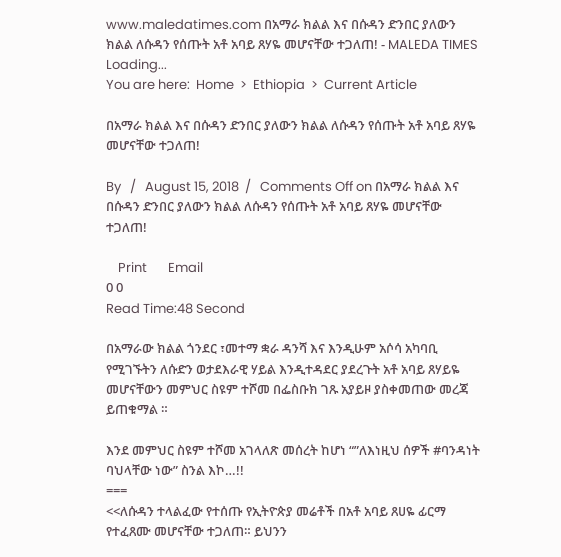www.maledatimes.com በአማራ ክልል እና በሱዳን ድንበር ያለውን ክልል ለሱዳን የሰጡት አቶ አባይ ጸሃዬ መሆናቸው ተጋለጠ! - MALEDA TIMES
Loading...
You are here:  Home  >  Ethiopia  >  Current Article

በአማራ ክልል እና በሱዳን ድንበር ያለውን ክልል ለሱዳን የሰጡት አቶ አባይ ጸሃዬ መሆናቸው ተጋለጠ!

By   /   August 15, 2018  /   Comments Off on በአማራ ክልል እና በሱዳን ድንበር ያለውን ክልል ለሱዳን የሰጡት አቶ አባይ ጸሃዬ መሆናቸው ተጋለጠ!

    Print       Email
0 0
Read Time:48 Second

በአማራው ክልል ጎንደር ፣መተማ ቋራ ዳንሻ እና እንዲሁም አሶሳ አካባቢ የሚገኙትን ለሱድን ወታደእራዊ ሃይል እንዲተዳደር ያደረጉት አቶ አባይ ጸሃይዬ መሆናቸውን መምህር ስዩም ተሾመ በፌስቡክ ገጹ አያይዞ ያስቀመጠው መረጃ ይጠቁማል ።

እንደ መምህር ስዩም ተሾመ አገላለጽ መሰረት ከሆነ “”ለእነዚህ ሰዎች #ባንዳነት ባህላቸው ነው” ስንል እኮ…!!
===
<<ለሱዳን ተላልፈው የተሰጡ የኢትዮጵያ መሬቶች በአቶ አባይ ጸሀዬ ፊርማ የተፈጸሙ መሆናቸው ተጋለጠ። ይህንን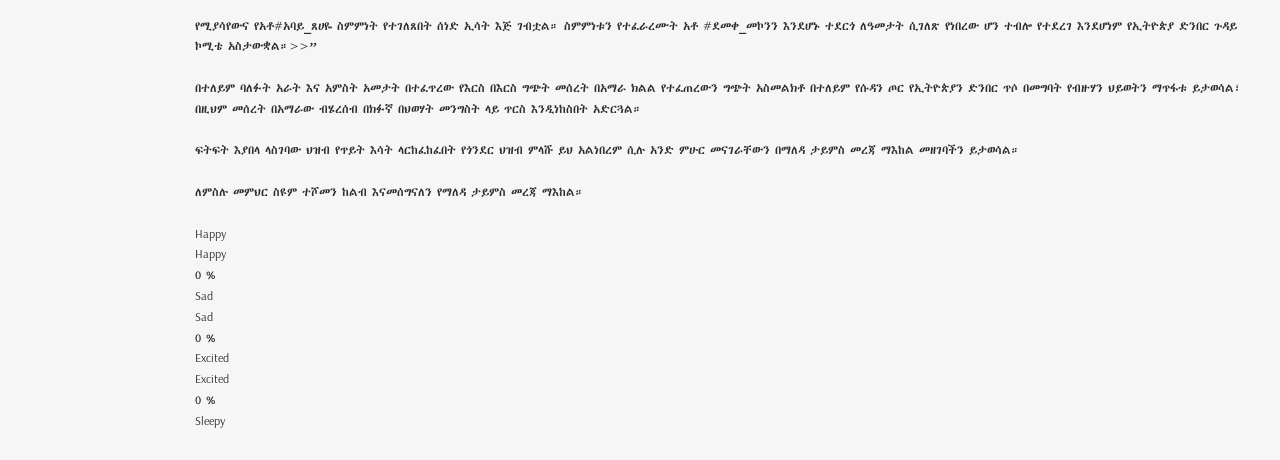የሚያሳየውና የአቶ#አባይ_ጸሀዬ ስምምነት የተገለጸበት ሰነድ ኢሳት እጅ ገብቷል። ስምምነቱን የተፈራረሙት አቶ #ደመቀ_መኮንን እንደሆኑ ተደርጎ ለዓመታት ሲገለጽ የነበረው ሆን ተብሎ የተደረገ እንደሆነም የኢትዮጵያ ድንበር ጉዳይ ኮሚቴ አስታውቋል።>>”

በተለይም ባለፉት አራት እና አምስት አመታት በተፈጥረው የእርስ በእርስ ግጭት መሰረት በአማራ ክልል የተፈጠረውን ግጭት አስመልክቶ በተለይም የሱዳን ጦር የኢትዮጵያን ድንበር ጥሶ በመግባት የብዙሃን ህይወትን ማጥፋቱ ይታወሳል፣ በዚህም መሰረት በአማራው ብሄረሰብ በክፉኛ በህወሃት መንግስት ላይ ጥርስ እንዲነከስበት አድርጓል።

ፍትፍት እያበላ ላስገባው ህዝብ የጥይት እሳት ላርከፈከፈበት የጎንደር ህዝብ ምላሹ ይህ አልነበረም ሲሉ አንድ ምሁር መናገራቸውን በማለዳ ታይምስ መረጃ ማእከል መዘገባችን ይታወሳል።

ለምስሉ መምህር ስዩም ተሾመን ከልብ እናመሰግናለን የማለዳ ታይምስ መረጃ ማእከል።

Happy
Happy
0 %
Sad
Sad
0 %
Excited
Excited
0 %
Sleepy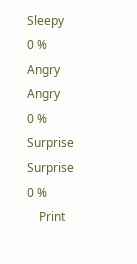Sleepy
0 %
Angry
Angry
0 %
Surprise
Surprise
0 %
    Print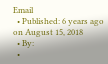Email
  • Published: 6 years ago on August 15, 2018
  • By:
  •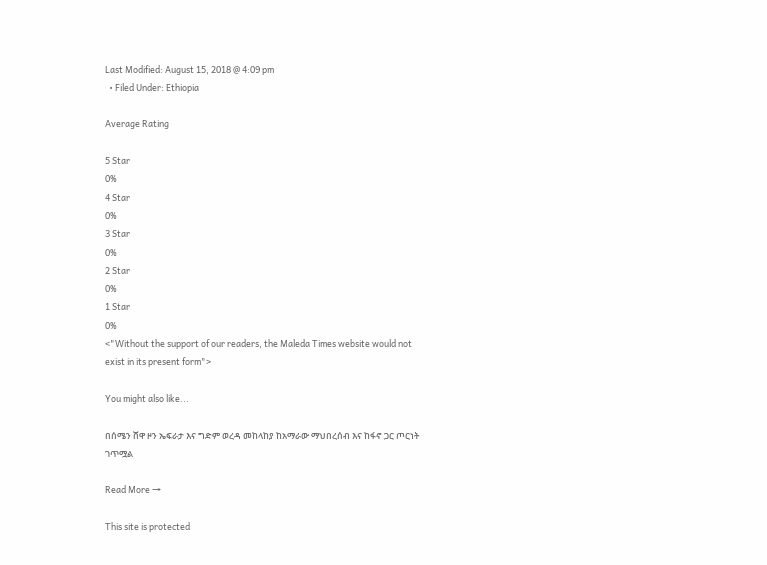Last Modified: August 15, 2018 @ 4:09 pm
  • Filed Under: Ethiopia

Average Rating

5 Star
0%
4 Star
0%
3 Star
0%
2 Star
0%
1 Star
0%
<"Without the support of our readers, the Maleda Times website would not exist in its present form">

You might also like...

በሰሜን ሸዋ ዞን ኤፍራታ እና ግድም ወረዳ መከላከያ ከአማራው ማህበረሰብ እና ከፋኖ ጋር ጦርነት ገጥሟል

Read More →

This site is protected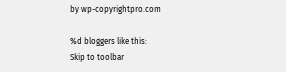by wp-copyrightpro.com

%d bloggers like this:
Skip to toolbar